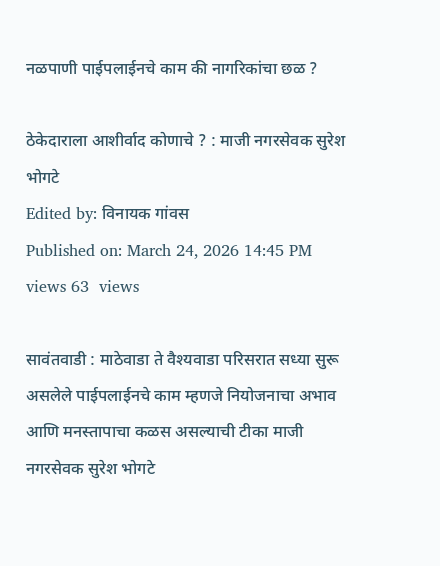नळपाणी पाईपलाईनचे काम की नागरिकांचा छळ ?

ठेकेदाराला आशीर्वाद कोणाचे ? : माजी नगरसेवक सुरेश भोगटे
Edited by: विनायक गांवस
Published on: March 24, 2026 14:45 PM
views 63  views

सावंतवाडी : माठेवाडा ते वैश्यवाडा परिसरात सध्या सुरू असलेले पाईपलाईनचे काम म्हणजे नियोजनाचा अभाव आणि मनस्तापाचा कळस असल्याची टीका माजी नगरसेवक सुरेश भोगटे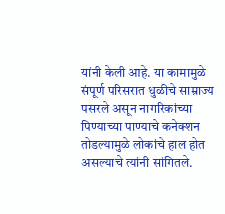यांनी केली आहे. या कामामुळे संपूर्ण परिसरात धुळीचे साम्राज्य पसरले असून नागरिकांच्या पिण्याच्या पाण्याचे कनेक्शन तोडल्यामुळे लोकांचे हाल होत असल्याचे त्यांनी सांगितले.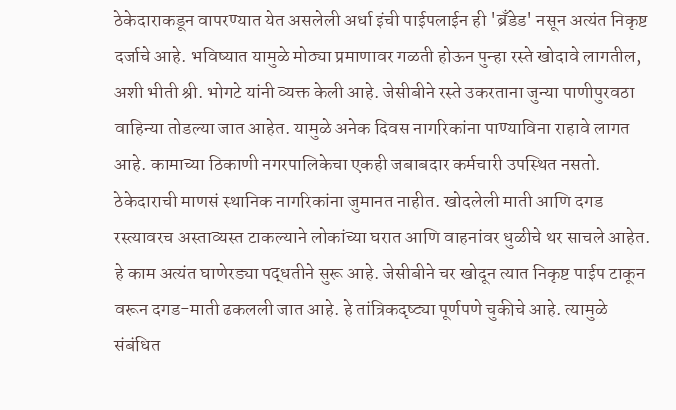ठेकेदाराकडून वापरण्यात येत असलेली अर्धा इंची पाईपलाईन ही 'ब्रँडेड' नसून अत्यंत निकृष्ट दर्जाचे आहे. भविष्यात यामुळे मोठ्या प्रमाणावर गळती होऊन पुन्हा रस्ते खोदावे लागतील, अशी भीती श्री. भोगटे यांनी व्यक्त केली आहे. जेसीबीने रस्ते उकरताना जुन्या पाणीपुरवठा वाहिन्या तोडल्या जात आहेत. यामुळे अनेक दिवस नागरिकांना पाण्याविना राहावे लागत आहे. कामाच्या ठिकाणी नगरपालिकेचा एकही जबाबदार कर्मचारी उपस्थित नसतो. ठेकेदाराची माणसं स्थानिक नागरिकांना जुमानत नाहीत. खोदलेली माती आणि दगड रस्त्यावरच अस्ताव्यस्त टाकल्याने लोकांच्या घरात आणि वाहनांवर धुळीचे थर साचले आहेत. हे काम अत्यंत घाणेरड्या पद्धतीने सुरू आहे. जेसीबीने चर खोदून त्यात निकृष्ट पाईप टाकून वरून दगड-माती ढकलली जात आहे. हे तांत्रिकदृष्ट्या पूर्णपणे चुकीचे आहे. त्यामुळे संबंधित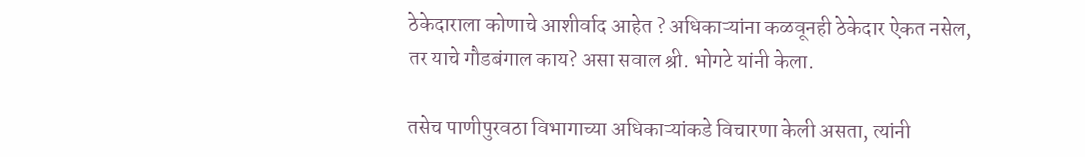ठेकेदाराला कोणाचे आशीर्वाद आहेत ? अधिकाऱ्यांना कळवूनही ठेकेदार ऐकत नसेल, तर याचे गौडबंगाल काय? असा सवाल श्री. भोगटे यांनी केला.

तसेच पाणीपुरवठा विभागाच्या अधिकाऱ्यांकडे विचारणा केली असता, त्यांनी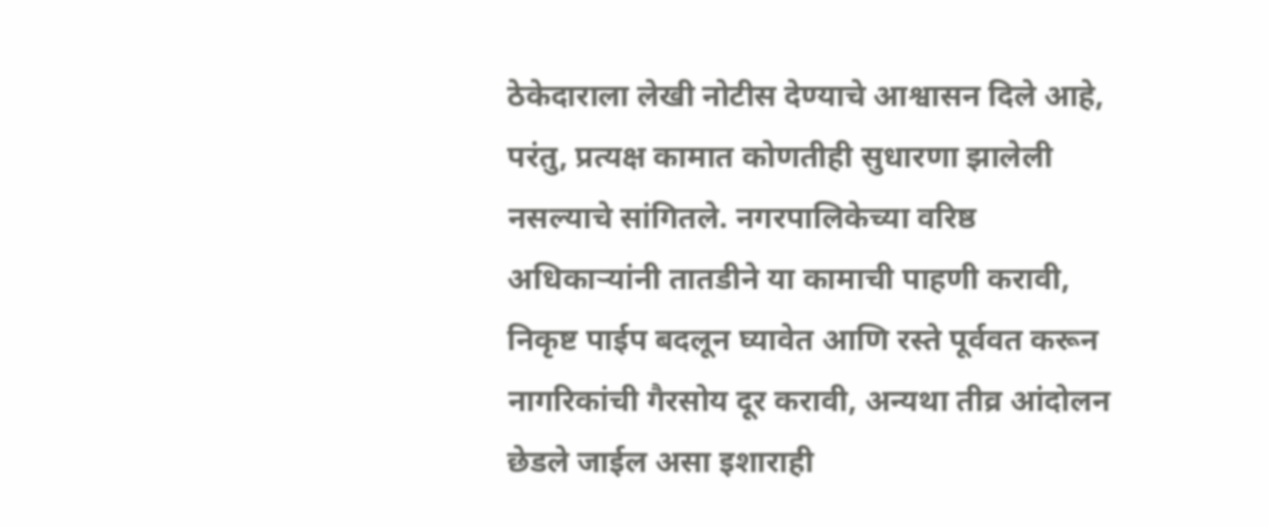ठेकेदाराला लेखी नोटीस देण्याचे आश्वासन दिले आहे, परंतु, प्रत्यक्ष कामात कोणतीही सुधारणा झालेली नसल्याचे सांगितले. नगरपालिकेच्या वरिष्ठ अधिकाऱ्यांनी तातडीने या कामाची पाहणी करावी, निकृष्ट पाईप बदलून घ्यावेत आणि रस्ते पूर्ववत करून नागरिकांची गैरसोय दूर करावी, अन्यथा तीव्र आंदोलन छेडले जाईल असा इशाराही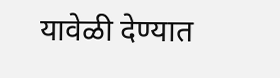यावेळी देण्यात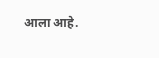आला आहे.